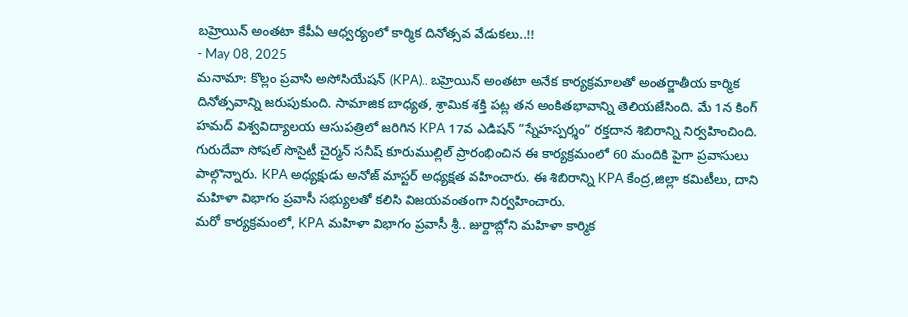బహ్రెయిన్ అంతటా కేపీఏ ఆధ్వర్యంలో కార్మిక దినోత్సవ వేడుకలు..!!
- May 08, 2025
మనామా: కొల్లం ప్రవాసి అసోసియేషన్ (KPA).. బహ్రెయిన్ అంతటా అనేక కార్యక్రమాలతో అంతర్జాతీయ కార్మిక దినోత్సవాన్ని జరుపుకుంది. సామాజిక బాధ్యత, శ్రామిక శక్తి పట్ల తన అంకితభావాన్ని తెలియజేసింది. మే 1న కింగ్ హమద్ విశ్వవిద్యాలయ ఆసుపత్రిలో జరిగిన KPA 17వ ఎడిషన్ “స్నేహస్పర్శం” రక్తదాన శిబిరాన్ని నిర్వహించింది. గురుదేవా సోషల్ సొసైటీ చైర్మన్ సనీష్ కూరుముల్లిల్ ప్రారంభించిన ఈ కార్యక్రమంలో 60 మందికి పైగా ప్రవాసులు పాల్గొన్నారు. KPA అధ్యక్షుడు అనోజ్ మాస్టర్ అధ్యక్షత వహించారు. ఈ శిబిరాన్ని KPA కేంద్ర,జిల్లా కమిటీలు, దాని మహిళా విభాగం ప్రవాసీ సభ్యులతో కలిసి విజయవంతంగా నిర్వహించారు.
మరో కార్యక్రమంలో, KPA మహిళా విభాగం ప్రవాసీ శ్రీ.. జుర్దాబ్లోని మహిళా కార్మిక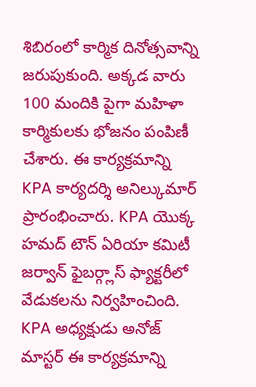శిబిరంలో కార్మిక దినోత్సవాన్ని జరుపుకుంది. అక్కడ వారు 100 మందికి పైగా మహిళా కార్మికులకు భోజనం పంపిణీ చేశారు. ఈ కార్యక్రమాన్ని KPA కార్యదర్శి అనిల్కుమార్ ప్రారంభించారు. KPA యొక్క హమద్ టౌన్ ఏరియా కమిటీ జర్వాన్ ఫైబర్గ్లాస్ ఫ్యాక్టరీలో వేడుకలను నిర్వహించింది. KPA అధ్యక్షుడు అనోజ్ మాస్టర్ ఈ కార్యక్రమాన్ని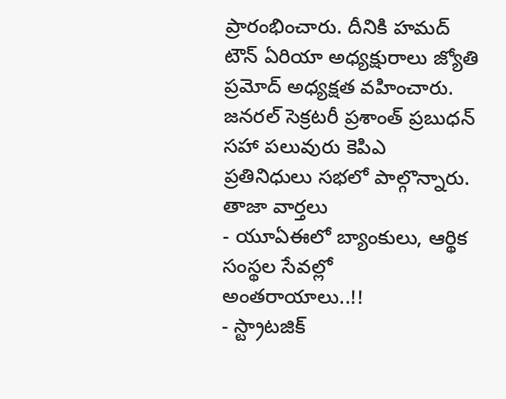ప్రారంభించారు. దీనికి హమద్ టౌన్ ఏరియా అధ్యక్షురాలు జ్యోతి ప్రమోద్ అధ్యక్షత వహించారు. జనరల్ సెక్రటరీ ప్రశాంత్ ప్రబుధన్ సహా పలువురు కెపిఎ ప్రతినిధులు సభలో పాల్గొన్నారు.
తాజా వార్తలు
- యూఏఈలో బ్యాంకులు, ఆర్థిక సంస్థల సేవల్లో అంతరాయాలు..!!
- స్ట్రాటజిక్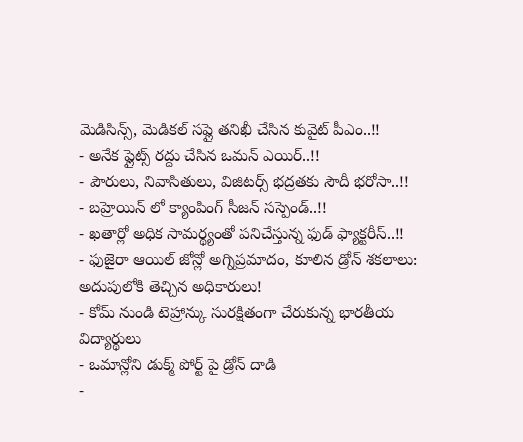మెడిసిన్స్, మెడికల్ సప్లై తనిఖీ చేసిన కువైట్ పీఎం..!!
- అనేక ఫ్లైట్స్ రద్దు చేసిన ఒమన్ ఎయిర్..!!
- పౌరులు, నివాసితులు, విజిటర్స్ భద్రతకు సౌదీ భరోసా..!!
- బహ్రెయిన్ లో క్యాంపింగ్ సీజన్ సస్పెండ్..!!
- ఖతార్లో అధిక సామర్థ్యంతో పనిచేస్తున్న ఫుడ్ ఫ్యాక్టరీస్..!!
- ఫుజైరా ఆయిల్ జోన్లో అగ్నిప్రమాదం, కూలిన డ్రోన్ శకలాలు: అదుపులోకి తెచ్చిన అధికారులు!
- కోమ్ నుండి టెహ్రాన్కు సురక్షితంగా చేరుకున్న భారతీయ విద్యార్థులు
- ఒమాన్లోని డుక్మ్ పోర్ట్ పై డ్రోన్ దాడి
-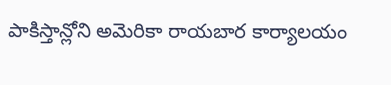పాకిస్తాన్లోని అమెరికా రాయబార కార్యాలయం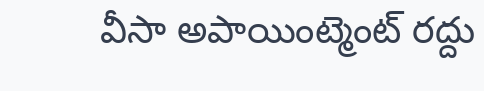వీసా అపాయింట్మెంట్ రద్దు